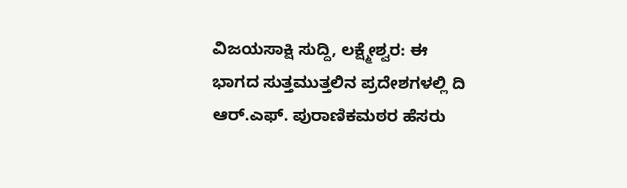ವಿಜಯಸಾಕ್ಷಿ ಸುದ್ದಿ, ಲಕ್ಷ್ಮೇಶ್ವರ: ಈ ಭಾಗದ ಸುತ್ತಮುತ್ತಲಿನ ಪ್ರದೇಶಗಳಲ್ಲಿ ದಿ ಆರ್.ಎಫ್. ಪುರಾಣಿಕಮಠರ ಹೆಸರು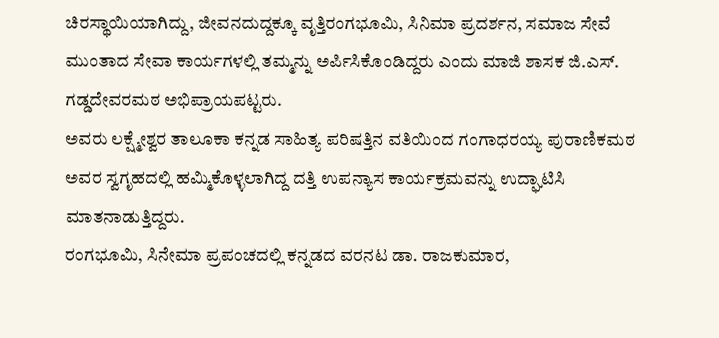ಚಿರಸ್ಥಾಯಿಯಾಗಿದ್ದು, ಜೀವನದುದ್ದಕ್ಕೂ ವೃತ್ತಿರಂಗಭೂಮಿ, ಸಿನಿಮಾ ಪ್ರದರ್ಶನ, ಸಮಾಜ ಸೇವೆ ಮುಂತಾದ ಸೇವಾ ಕಾರ್ಯಗಳಲ್ಲಿ ತಮ್ಮನ್ನು ಅರ್ಪಿಸಿಕೊಂಡಿದ್ದರು ಎಂದು ಮಾಜಿ ಶಾಸಕ ಜಿ.ಎಸ್. ಗಡ್ಡದೇವರಮಠ ಅಭಿಪ್ರಾಯಪಟ್ಟರು.
ಅವರು ಲಕ್ಷ್ಮೇಶ್ವರ ತಾಲೂಕಾ ಕನ್ನಡ ಸಾಹಿತ್ಯ ಪರಿಷತ್ತಿನ ವತಿಯಿಂದ ಗಂಗಾಧರಯ್ಯ ಪುರಾಣಿಕಮಠ ಅವರ ಸ್ವಗೃಹದಲ್ಲಿ ಹಮ್ಮಿಕೊಳ್ಳಲಾಗಿದ್ದ ದತ್ತಿ ಉಪನ್ಯಾಸ ಕಾರ್ಯಕ್ರಮವನ್ನು ಉದ್ಘಾಟಿಸಿ ಮಾತನಾಡುತ್ತಿದ್ದರು.
ರಂಗಭೂಮಿ, ಸಿನೇಮಾ ಪ್ರಪಂಚದಲ್ಲಿ ಕನ್ನಡದ ವರನಟ ಡಾ. ರಾಜಕುಮಾರ,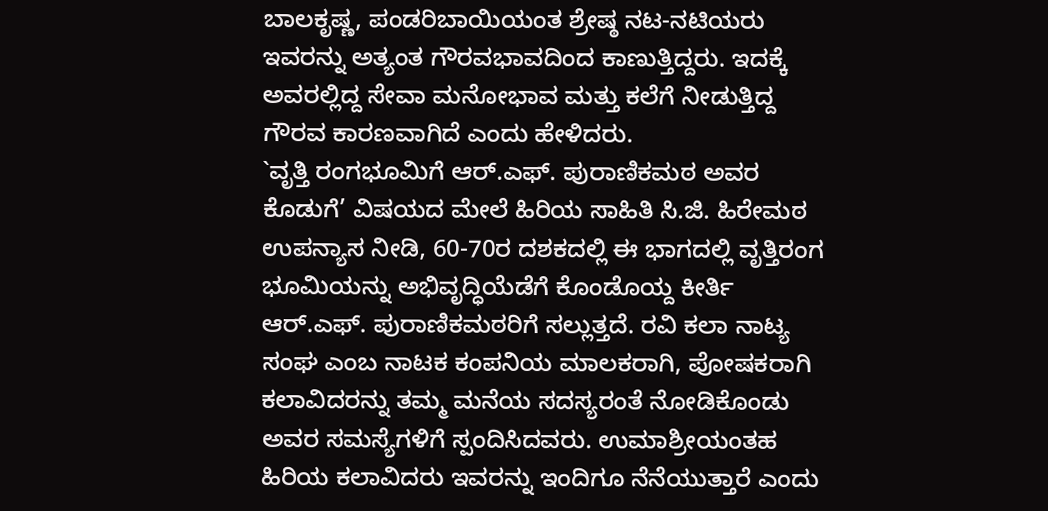ಬಾಲಕೃಷ್ಣ, ಪಂಡರಿಬಾಯಿಯಂತ ಶ್ರೇಷ್ಠ ನಟ-ನಟಿಯರು ಇವರನ್ನು ಅತ್ಯಂತ ಗೌರವಭಾವದಿಂದ ಕಾಣುತ್ತಿದ್ದರು. ಇದಕ್ಕೆ ಅವರಲ್ಲಿದ್ದ ಸೇವಾ ಮನೋಭಾವ ಮತ್ತು ಕಲೆಗೆ ನೀಡುತ್ತಿದ್ದ ಗೌರವ ಕಾರಣವಾಗಿದೆ ಎಂದು ಹೇಳಿದರು.
`ವೃತ್ತಿ ರಂಗಭೂಮಿಗೆ ಆರ್.ಎಫ್. ಪುರಾಣಿಕಮಠ ಅವರ ಕೊಡುಗೆ’ ವಿಷಯದ ಮೇಲೆ ಹಿರಿಯ ಸಾಹಿತಿ ಸಿ.ಜಿ. ಹಿರೇಮಠ ಉಪನ್ಯಾಸ ನೀಡಿ, 60-70ರ ದಶಕದಲ್ಲಿ ಈ ಭಾಗದಲ್ಲಿ ವೃತ್ತಿರಂಗ ಭೂಮಿಯನ್ನು ಅಭಿವೃದ್ಧಿಯೆಡೆಗೆ ಕೊಂಡೊಯ್ದ ಕೀರ್ತಿ ಆರ್.ಎಫ್. ಪುರಾಣಿಕಮಠರಿಗೆ ಸಲ್ಲುತ್ತದೆ. ರವಿ ಕಲಾ ನಾಟ್ಯ ಸಂಘ ಎಂಬ ನಾಟಕ ಕಂಪನಿಯ ಮಾಲಕರಾಗಿ, ಪೋಷಕರಾಗಿ ಕಲಾವಿದರನ್ನು ತಮ್ಮ ಮನೆಯ ಸದಸ್ಯರಂತೆ ನೋಡಿಕೊಂಡು ಅವರ ಸಮಸ್ಯೆಗಳಿಗೆ ಸ್ಪಂದಿಸಿದವರು. ಉಮಾಶ್ರೀಯಂತಹ ಹಿರಿಯ ಕಲಾವಿದರು ಇವರನ್ನು ಇಂದಿಗೂ ನೆನೆಯುತ್ತಾರೆ ಎಂದು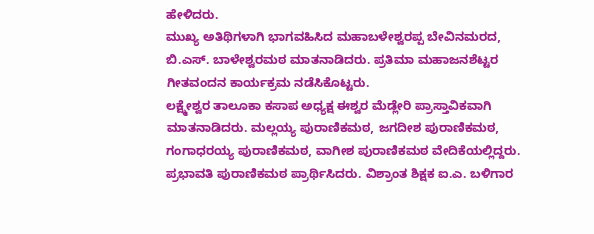ಹೇಳಿದರು.
ಮುಖ್ಯ ಅತಿಥಿಗಳಾಗಿ ಭಾಗವಹಿಸಿದ ಮಹಾಬಳೇಶ್ವರಪ್ಪ ಬೇವಿನಮರದ, ಬಿ.ಎಸ್. ಬಾಳೇಶ್ವರಮಠ ಮಾತನಾಡಿದರು. ಪ್ರತಿಮಾ ಮಹಾಜನಶೆಟ್ಟರ ಗೀತವಂದನ ಕಾರ್ಯಕ್ರಮ ನಡೆಸಿಕೊಟ್ಟರು.
ಲಕ್ಷ್ಮೇಶ್ವರ ತಾಲೂಕಾ ಕಸಾಪ ಅಧ್ಯಕ್ಷ ಈಶ್ವರ ಮೆಡ್ಲೇರಿ ಪ್ರಾಸ್ತಾವಿಕವಾಗಿ ಮಾತನಾಡಿದರು. ಮಲ್ಲಯ್ಯ ಪುರಾಣಿಕಮಠ, ಜಗದೀಶ ಪುರಾಣಿಕಮಠ, ಗಂಗಾಧರಯ್ಯ ಪುರಾಣಿಕಮಠ, ವಾಗೀಶ ಪುರಾಣಿಕಮಠ ವೇದಿಕೆಯಲ್ಲಿದ್ದರು.
ಪ್ರಭಾವತಿ ಪುರಾಣಿಕಮಠ ಪ್ರಾರ್ಥಿಸಿದರು. ವಿಶ್ರಾಂತ ಶಿಕ್ಷಕ ಐ.ಎ. ಬಳಿಗಾರ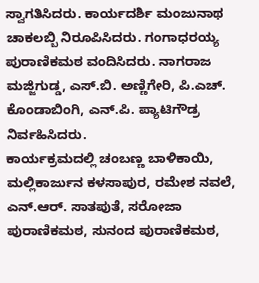ಸ್ವಾಗತಿಸಿದರು. ಕಾರ್ಯದರ್ಶಿ ಮಂಜುನಾಥ ಚಾಕಲಬ್ಬಿ ನಿರೂಪಿಸಿದರು. ಗಂಗಾಧರಯ್ಯ ಪುರಾಣಿಕಮಠ ವಂದಿಸಿದರು. ನಾಗರಾಜ ಮಜ್ಜಿಗುಡ್ಡ, ಎಸ್.ಬಿ. ಅಣ್ಣಿಗೇರಿ, ಪಿ.ಎಚ್. ಕೊಂಡಾಬಿಂಗಿ, ಎನ್.ಪಿ. ಪ್ಯಾಟಿಗೌಡ್ರ ನಿರ್ವಹಿಸಿದರು.
ಕಾರ್ಯಕ್ರಮದಲ್ಲಿ ಚಂಬಣ್ಣ ಬಾಳಿಕಾಯಿ, ಮಲ್ಲಿಕಾರ್ಜುನ ಕಳಸಾಪುರ, ರಮೇಶ ನವಲೆ, ಎನ್.ಆರ್. ಸಾತಪುತೆ, ಸರೋಜಾ ಪುರಾಣಿಕಮಠ, ಸುನಂದ ಪುರಾಣಿಕಮಠ,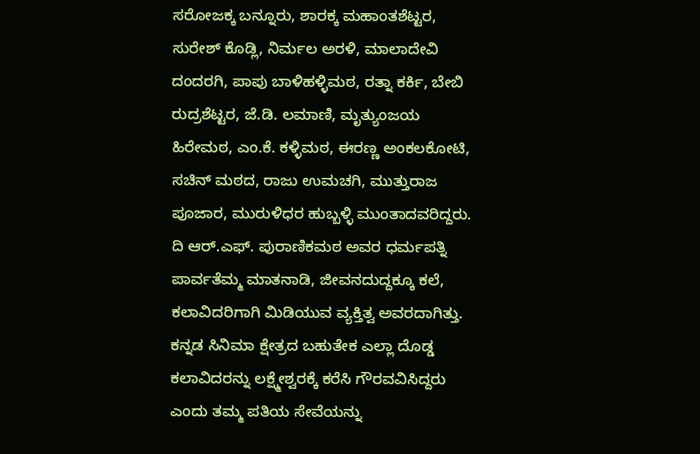ಸರೋಜಕ್ಕ ಬನ್ನೂರು, ಶಾರಕ್ಕ ಮಹಾಂತಶೆಟ್ಟರ, ಸುರೇಶ್ ಕೊಡ್ಲಿ, ನಿರ್ಮಲ ಅರಳಿ, ಮಾಲಾದೇವಿ ದಂದರಗಿ, ಪಾಪು ಬಾಳಿಹಳ್ಳಿಮಠ, ರತ್ನಾ ಕರ್ಕಿ, ಬೇಬಿ ರುದ್ರಶೆಟ್ಟರ, ಜೆ.ಡಿ. ಲಮಾಣಿ, ಮೃತ್ಯುಂಜಯ ಹಿರೇಮಠ, ಎಂ.ಕೆ. ಕಳ್ಳಿಮಠ, ಈರಣ್ಣ ಅಂಕಲಕೋಟಿ, ಸಚಿನ್ ಮಠದ, ರಾಜು ಉಮಚಗಿ, ಮುತ್ತುರಾಜ ಪೂಜಾರ, ಮುರುಳಿಧರ ಹುಬ್ಬಳ್ಳಿ ಮುಂತಾದವರಿದ್ದರು.
ದಿ ಆರ್.ಎಫ್. ಪುರಾಣಿಕಮಠ ಅವರ ಧರ್ಮಪತ್ನಿ ಪಾರ್ವತೆಮ್ಮ ಮಾತನಾಡಿ, ಜೀವನದುದ್ದಕ್ಕೂ ಕಲೆ, ಕಲಾವಿದರಿಗಾಗಿ ಮಿಡಿಯುವ ವ್ಯಕ್ತಿತ್ವ ಅವರದಾಗಿತ್ತು. ಕನ್ನಡ ಸಿನಿಮಾ ಕ್ಷೇತ್ರದ ಬಹುತೇಕ ಎಲ್ಲಾ ದೊಡ್ಡ ಕಲಾವಿದರನ್ನು ಲಕ್ಷ್ಮೇಶ್ವರಕ್ಕೆ ಕರೆಸಿ ಗೌರವವಿಸಿದ್ದರು ಎಂದು ತಮ್ಮ ಪತಿಯ ಸೇವೆಯನ್ನು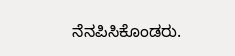ನೆನಪಿಸಿಕೊಂಡರು.